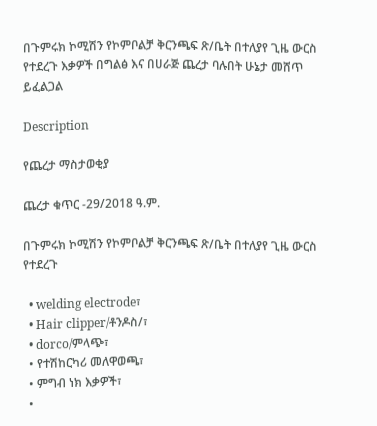በጉምሩክ ኮሚሽን የኮምቦልቻ ቅርንጫፍ ጽ/ቤት በተለያየ ጊዜ ውርስ የተደረጉ እቃዎች በግልፅ እና በሀራጅ ጨረታ ባሉበት ሁኔታ መሸጥ ይፈልጋል

Description

የጨረታ ማስታወቂያ

ጨረታ ቁጥር -29/2018 ዓ.ም.

በጉምሩክ ኮሚሽን የኮምቦልቻ ቅርንጫፍ ጽ/ቤት በተለያየ ጊዜ ውርስ የተደረጉ

  • welding electrode፣
  • Hair clipper/ቶንዶስ/፣
  • dorco/ምላጭ፣
  • የተሽከርካሪ መለዋወጫ፣
  • ምግብ ነክ እቃዎች፣
  •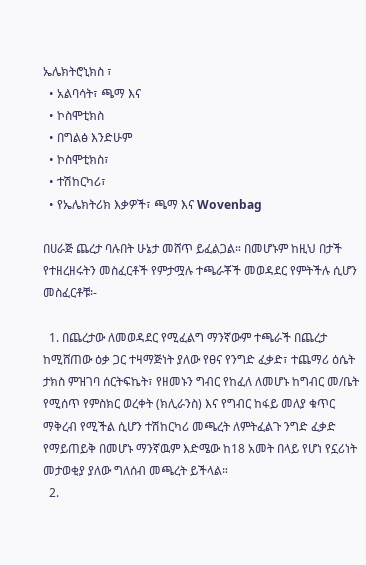ኤሌክትሮኒክስ ፣
  • አልባሳት፣ ጫማ እና
  • ኮስሞቲክስ
  • በግልፅ እንድሁም
  • ኮስሞቲክስ፣
  • ተሽከርካሪ፣
  • የኤሌክትሪክ እቃዎች፣ ጫማ እና Wovenbag

በሀራጅ ጨረታ ባሉበት ሁኔታ መሸጥ ይፈልጋል። በመሆኑም ከዚህ በታች የተዘረዘሩትን መስፈርቶች የምታሟሉ ተጫራቾች መወዳደር የምትችሉ ሲሆን መስፈርቶቹ፡-

  1. በጨረታው ለመወዳደር የሚፈልግ ማንኛውም ተጫራች በጨረታ ከሚሸጠው ዕቃ ጋር ተዛማጅነት ያለው የፀና የንግድ ፈቃድ፣ ተጨማሪ ዕሴት ታክስ ምዝገባ ሰርትፍኬት፣ የዘመኑን ግብር የከፈለ ለመሆኑ ከግብር መ/ቤት የሚሰጥ የምስክር ወረቀት (ክሊራንስ) እና የግብር ከፋይ መለያ ቁጥር ማቅረብ የሚችል ሲሆን ተሽከርካሪ መጫረት ለምትፈልጉ ንግድ ፈቃድ የማይጠይቅ በመሆኑ ማንኛዉም እድሜው ከ18 አመት በላይ የሆነ የኗሪነት መታወቂያ ያለው ግለሰብ መጫረት ይችላል።
  2.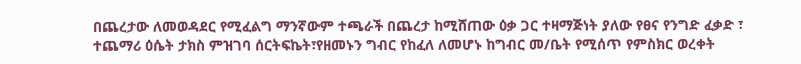በጨረታው ለመወዳደር የሚፈልግ ማንኛውም ተጫራች በጨረታ ከሚሸጠው ዕቃ ጋር ተዛማጅነት ያለው የፀና የንግድ ፈቃድ ፣ ተጨማሪ ዕሴት ታክስ ምዝገባ ሰርትፍኬት፣የዘመኑን ግብር የከፈለ ለመሆኑ ከግብር መ/ቤት የሚሰጥ የምስክር ወረቀት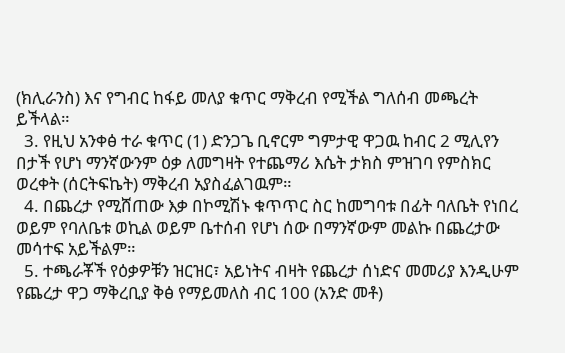(ክሊራንስ) እና የግብር ከፋይ መለያ ቁጥር ማቅረብ የሚችል ግለሰብ መጫረት ይችላል።
  3. የዚህ አንቀፅ ተራ ቁጥር (1) ድንጋጌ ቢኖርም ግምታዊ ዋጋዉ ከብር 2 ሚሊየን በታች የሆነ ማንኛውንም ዕቃ ለመግዛት የተጨማሪ እሴት ታክስ ምዝገባ የምስክር ወረቀት (ሰርትፍኬት) ማቅረብ አያስፈልገዉም።
  4. በጨረታ የሚሸጠው እቃ በኮሚሽኑ ቁጥጥር ስር ከመግባቱ በፊት ባለቤት የነበረ ወይም የባለቤቱ ወኪል ወይም ቤተሰብ የሆነ ሰው በማንኛውም መልኩ በጨረታው መሳተፍ አይችልም።
  5. ተጫራቾች የዕቃዎቹን ዝርዝር፣ አይነትና ብዛት የጨረታ ሰነድና መመሪያ እንዲሁም የጨረታ ዋጋ ማቅረቢያ ቅፅ የማይመለስ ብር 100 (አንድ መቶ)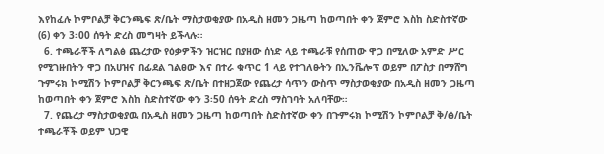እየከፈሉ ኮምቦልቻ ቅርንጫፍ ጽ/ቤት ማስታወቂያው በአዲስ ዘመን ጋዜጣ ከወጣበት ቀን ጀምሮ እስከ ስድስተኛው (6) ቀን 3፡00 ሰዓት ድረስ መግዛት ይችላሉ።
  6. ተጫራቾች ለግልፅ ጨረታው የዕቃዎችን ዝርዝር በያዘው ሰነድ ላይ ተጫራቹ የሰጠው ዋጋ በሚለው አምድ ሥር የሚገዙበትን ዋጋ በአሀዝና በፊደል ገልፀው እና በተራ ቁጥር 1 ላይ የተገለፁትን በኢንቬሎፕ ወይም በፖስታ በማሸግ ጉምሩክ ኮሚሽን ኮምቦልቻ ቅርንጫፍ ጽ/ቤት በተዘጋጀው የጨረታ ሳጥን ውስጥ ማስታወቂያው በአዲስ ዘመን ጋዜጣ ከወጣበት ቀን ጀምሮ እስከ ስድስተኛው ቀን 3፡50 ሰዓት ድረስ ማስገባት አለባቸው።
  7. የጨረታ ማስታወቂያዉ በአዲስ ዘመን ጋዜጣ ከወጣበት ስድስተኛው ቀን በጉምሩክ ኮሚሽን ኮምቦልቻ ቅ/ፅ/ቤት ተጫራቾች ወይም ህጋዊ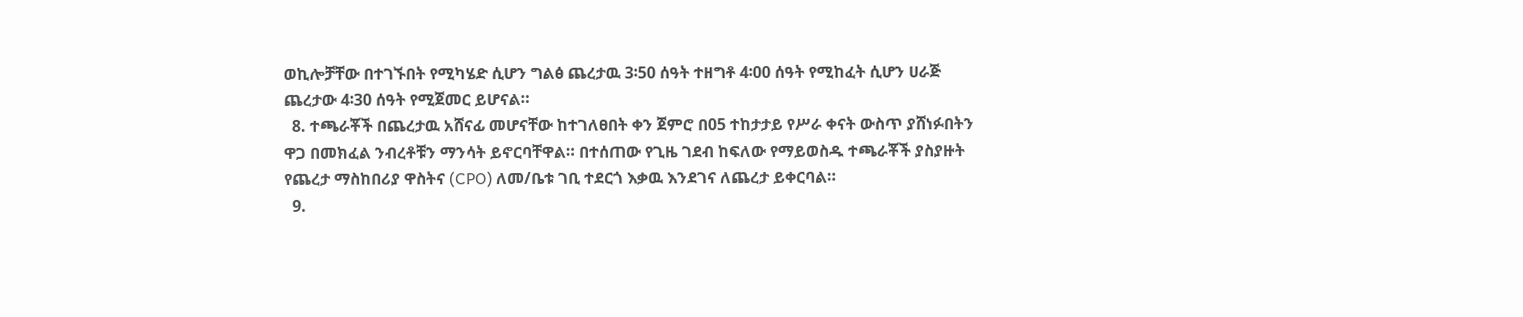ወኪሎቻቸው በተገኙበት የሚካሄድ ሲሆን ግልፅ ጨረታዉ 3፡50 ሰዓት ተዘግቶ 4፡00 ሰዓት የሚከፈት ሲሆን ሀራጅ ጨረታው 4፡30 ሰዓት የሚጀመር ይሆናል።
  8. ተጫራቾች በጨረታዉ አሸናፊ መሆናቸው ከተገለፀበት ቀን ጀምሮ በ05 ተከታታይ የሥራ ቀናት ውስጥ ያሸነፉበትን ዋጋ በመክፈል ንብረቶቹን ማንሳት ይኖርባቸዋል። በተሰጠው የጊዜ ገደብ ከፍለው የማይወስዱ ተጫራቾች ያስያዙት የጨረታ ማስከበሪያ ዋስትና (CPO) ለመ/ቤቱ ገቢ ተደርጎ እቃዉ እንደገና ለጨረታ ይቀርባል።
  9.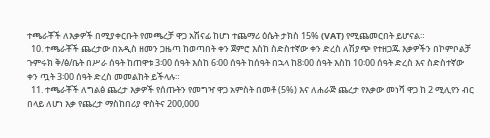ተጫራቾች ለእቃዎች በሚያቀርቡት የመጫረቻ ዋጋ አሽናፊ ከሆነ ተጨማሪ ዕሴት ታክስ 15% (VAT) የሚጨመርበት ይሆናል።
  10. ተጫራቾች ጨረታው በአዲስ ዘመን ጋዜጣ ከወጣበት ቀን ጀምሮ እስከ ስድስተኛው ቀን ድረስ ለሽያጭ የተዘጋጁ እቃዎችን በኮምቦልቻ ጉምሩክ ቅ/ፅ/ቤት በሥራ ሰዓት ከጠዋቱ 3፡00 ሰዓት እስከ 6፡00 ሰዓት ከሰዓት በኋላ ከ8፡00 ሰዓት እስከ 10፡00 ሰዓት ድረስ እና ስድስተኛው ቀን ጧት 3፡00 ሰዓት ድረስ መመልከት ይችላሉ።
  11. ተጫራቾች ለግልፅ ጨረታ እቃዎች የሰጡትን የመግዣ ዋጋ አምስት በመቶ (5%) እና ለሐራጅ ጨረታ የእቃው መነሻ ዋጋ ከ 2 ሚሊየን ብር በላይ ለሆነ እቃ የጨረታ ማስከበሪያ ዋስትና 200,000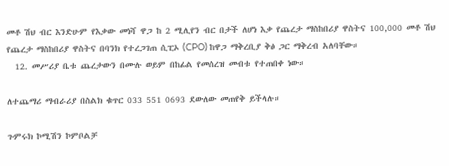መቶ ሽህ ብር እንድሁም የእቃው መነሻ ዋጋ ከ 2 ሚሊየን ብር በታች ለሆነ እቃ የጨረታ ማስከበሪያ ዋስትና 100,000 መቶ ሽህ የጨረታ ማስከበሪያ ዋስትና በባንክ የተረጋገጠ ሲፒኦ (CPO) ከዋጋ ማቅረቢያ ቅፅ ጋር ማቅረብ አለባቸው።
  12. መሥሪያ ቤቱ ጨረታውን በሙሉ ወይም በከፊል የመሰረዝ መብቱ የተጠበቀ ነው።

ለተጨማሪ ማብራሪያ በስልክ ቁጥር 033 551 0693 ደውለው መጠየቅ ይችላሉ።

ጉምሩክ ኮሚሽን ኮምቦልቻ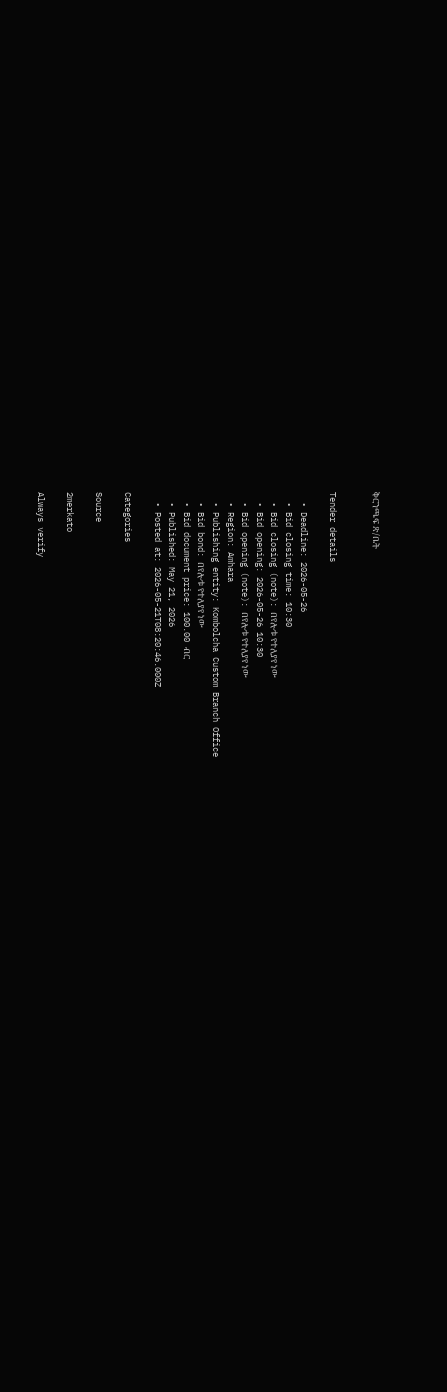ቅርንጫፍ ጽ/ቤት


Tender details

  • Deadline: 2026-05-26
  • Bid closing time: 10:30
  • Bid closing (note): በየሎቱ የተለያየ ነው
  • Bid opening: 2026-05-26 10:30
  • Bid opening (note): በየሎቱ የተለያየ ነው
  • Region: Amhara
  • Publishing entity: Kombolcha Custom Branch Office
  • Bid bond: በየሎቱ የተለያየ ነው
  • Bid document price: 100.00 ብር
  • Published: May 21, 2026
  • Posted at: 2026-05-21T08:20:46.000Z

Categories

Source

2merkato

Always verify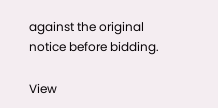against the original notice before bidding.

View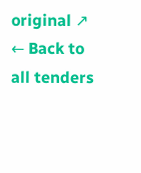original ↗
← Back to all tenders